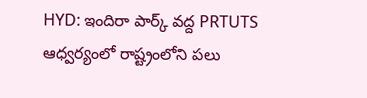HYD: ఇందిరా పార్క్ వద్ద PRTUTS ఆధ్వర్యంలో రాష్ట్రంలోని పలు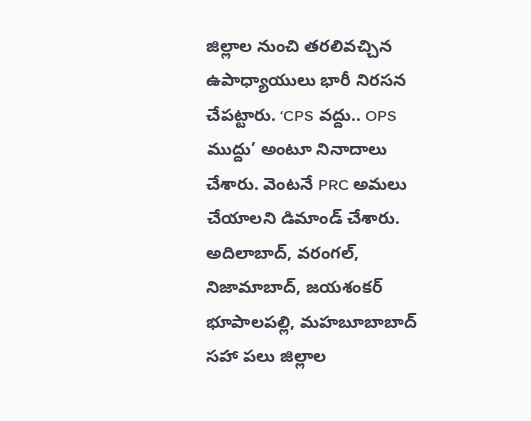జిల్లాల నుంచి తరలివచ్చిన ఉపాధ్యాయులు భారీ నిరసన చేపట్టారు. ‘CPS వద్దు.. OPS ముద్దు’ అంటూ నినాదాలు చేశారు. వెంటనే PRC అమలు చేయాలని డిమాండ్ చేశారు. అదిలాబాద్, వరంగల్, నిజామాబాద్, జయశంకర్ భూపాలపల్లి, మహబూబాబాద్ సహా పలు జిల్లాల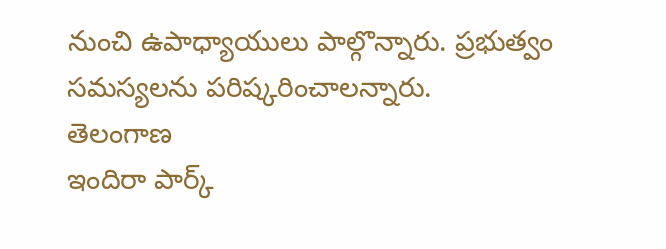నుంచి ఉపాధ్యాయులు పాల్గొన్నారు. ప్రభుత్వం సమస్యలను పరిష్కరించాలన్నారు.
తెలంగాణ
ఇందిరా పార్క్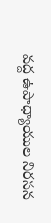వద్ద ఉపాధ్యాయుల నిరసన